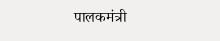पालकमंत्री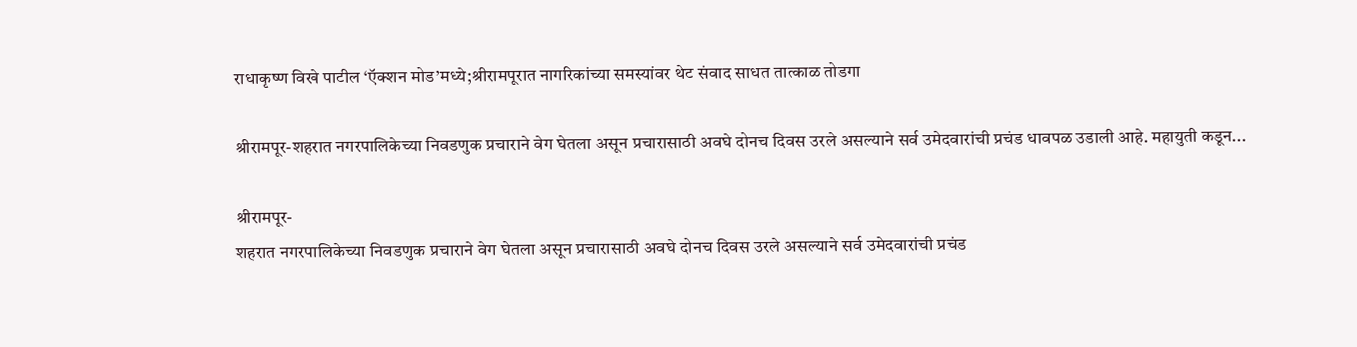राधाकृष्ण विखे पाटील ‘ऍक्शन मोड’मध्ये;श्रीरामपूरात नागरिकांच्या समस्यांवर थेट संवाद साधत तात्काळ तोडगा

श्रीरामपूर-शहरात नगरपालिकेच्या निवडणुक प्रचाराने वेग घेतला असून प्रचारासाठी अवघे दोनच दिवस उरले असल्याने सर्व उमेदवारांची प्रचंड धावपळ उडाली आहे. महायुती कडून...

श्रीरामपूर-
शहरात नगरपालिकेच्या निवडणुक प्रचाराने वेग घेतला असून प्रचारासाठी अवघे दोनच दिवस उरले असल्याने सर्व उमेदवारांची प्रचंड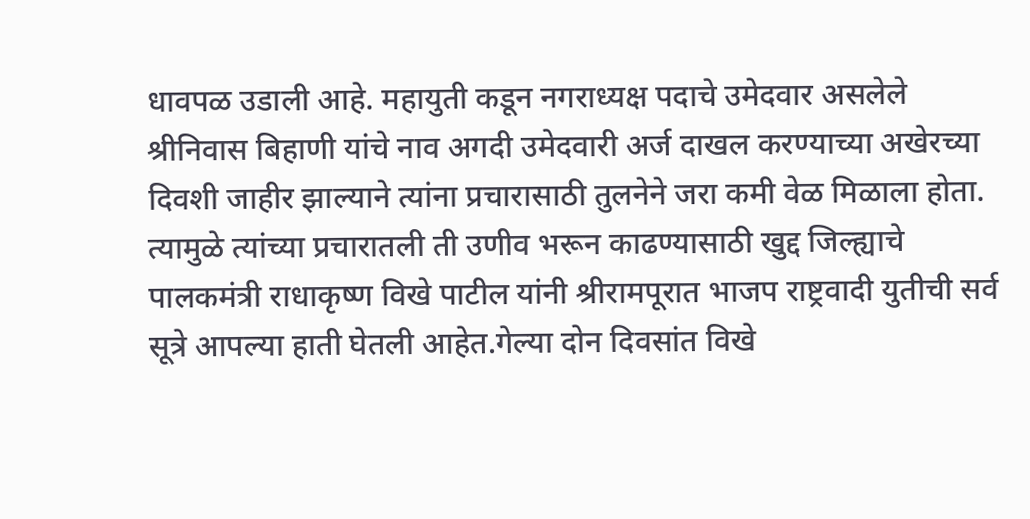धावपळ उडाली आहे. महायुती कडून नगराध्यक्ष पदाचे उमेदवार असलेले श्रीनिवास बिहाणी यांचे नाव अगदी उमेदवारी अर्ज दाखल करण्याच्या अखेरच्या दिवशी जाहीर झाल्याने त्यांना प्रचारासाठी तुलनेने जरा कमी वेळ मिळाला होता. त्यामुळे त्यांच्या प्रचारातली ती उणीव भरून काढण्यासाठी खुद्द जिल्ह्याचे पालकमंत्री राधाकृष्ण विखे पाटील यांनी श्रीरामपूरात भाजप राष्ट्रवादी युतीची सर्व सूत्रे आपल्या हाती घेतली आहेत.गेल्या दोन दिवसांत विखे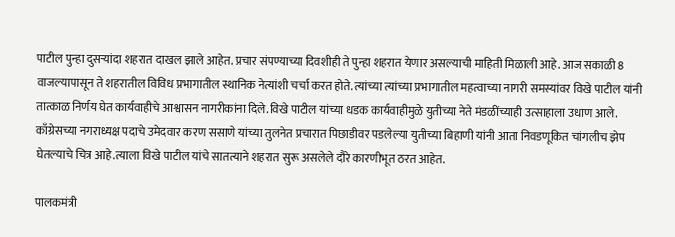पाटील पुन्हा दुसऱ्यांदा शहरात दाखल झाले आहेत. प्रचार संपण्याच्या दिवशीही ते पुन्हा शहरात येणार असल्याची माहिती मिळाली आहे. आज सकाळी 8 वाजल्यापासून ते शहरातील विविध प्रभागातील स्थानिक नेत्यांशी चर्चा करत होते. त्यांच्या त्यांच्या प्रभागातील महत्वाच्या नागरी समस्यांवर विखे पाटील यांनी तात्काळ निर्णय घेत कार्यवाहीचे आश्वासन नागरीकांना दिले.विखे पाटील यांच्या धडक कार्यवाहीमुळे युतीच्या नेते मंडळींच्याही उत्साहाला उधाण आले. काँग्रेसच्या नगराध्यक्ष पदाचे उमेदवार करण ससाणे यांच्या तुलनेत प्रचारात पिछाडीवर पडलेल्या युतीच्या बिहाणी यांनी आता निवडणूकित चांगलीच झेप घेतल्याचे चित्र आहे.त्याला विखे पाटील यांचे सातत्याने शहरात सुरू असलेले दौरे कारणीभूत ठरत आहेत.

पालकमंत्री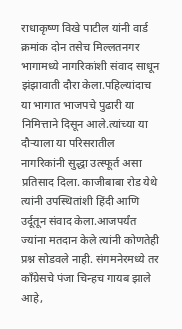राधाकृष्ण विखे पाटील यांनी वार्ड क्रमांक दोन तसेच मिल्लतनगर भागामध्ये नागरिकांशी संवाद साधून झंझावाती दौरा केला.पहिल्यांदाच या भागात भाजपचे पुढारी या निमित्ताने दिसून आले.त्यांच्या या दौऱ्याला या परिसरातील नागरिकांनी सुद्धा उत्स्फूर्त असा प्रतिसाद दिला. काजीबाबा रोड येथे त्यांनी उपस्थितांशी हिंदी आणि उर्दूतून संवाद केला.आजपर्यंत  ज्यांना मतदान केले त्यांनी कोणतेही प्रश्न सोडवले नाही. संगमनेरमध्ये तर काँग्रेसचे पंजा चिन्हच गायब झाले आहे,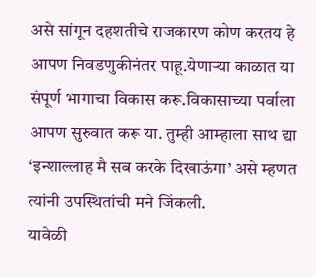असे सांगून दहशतीचे राजकारण कोण करतय हे आपण निवडणुकीनंतर पाहू.येणाऱ्या काळात या संपूर्ण भागाचा विकास करू.विकासाच्या पर्वाला आपण सुरुवात करू या. तुम्ही आम्हाला साथ द्या ‘इन्शाल्लाह मै सब करके दिखाऊंगा’ असे म्हणत त्यांनी उपस्थितांची मने जिंकली.
यावेळी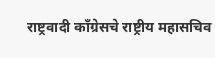राष्ट्रवादी काँग्रेसचे राष्ट्रीय महासचिव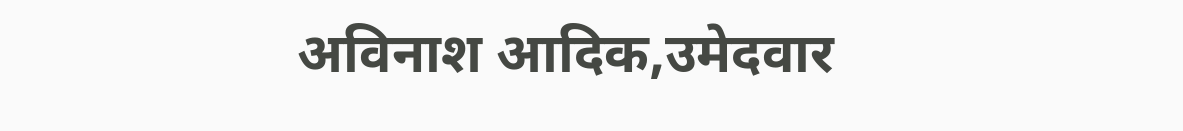अविनाश आदिक,उमेदवार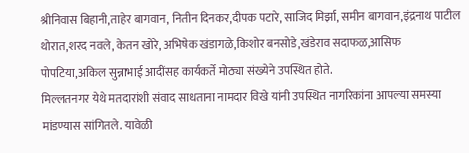श्रीनिवास बिहानी,ताहेर बागवान, नितीन दिनकर,दीपक पटारे, साजिद मिर्झा, समीन बागवान,इंद्रनाथ पाटील थोरात,शरद नवले, केतन खोरे, अभिषेक खंडागळे,किशोर बनसोडे,खंडेराव सदाफळ,आसिफ  पोपटिया,अकिल सुन्नाभाई आदींसह कार्यकर्ते मोठ्या संख्येने उपस्थित होते.
मिल्लतनगर येथे मतदारांशी संवाद साधताना नामदार विखे यांनी उपस्थित नागरिकांना आपल्या समस्या मांडण्यास सांगितले. यावेळी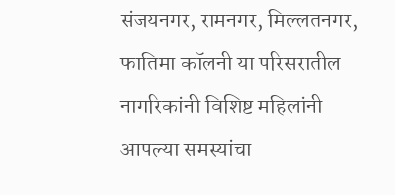संजयनगर, रामनगर, मिल्लतनगर, फातिमा कॉलनी या परिसरातील नागरिकांनी विशिष्ट महिलांनी आपल्या समस्यांचा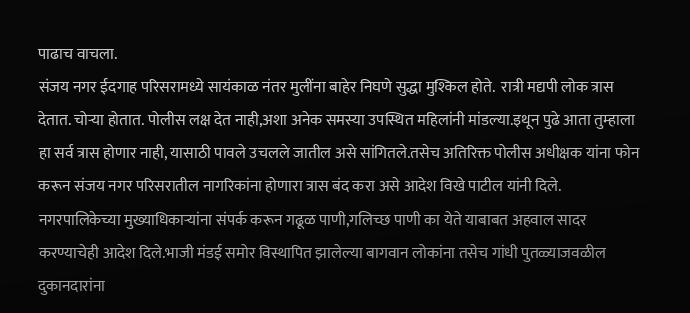पाढाच वाचला.
संजय नगर ईदगाह परिसरामध्ये सायंकाळ नंतर मुलींना बाहेर निघणे सुद्धा मुश्किल होते.  रात्री मद्यपी लोक त्रास देतात. चोऱ्या होतात. पोलीस लक्ष देत नाही,अशा अनेक समस्या उपस्थित महिलांनी मांडल्या.इथून पुढे आता तुम्हाला हा सर्व त्रास होणार नाही, यासाठी पावले उचलले जातील असे सांगितले.तसेच अतिरिक्त पोलीस अधीक्षक यांना फोन करून संजय नगर परिसरातील नागरिकांना होणारा त्रास बंद करा असे आदेश विखे पाटील यांनी दिले. नगरपालिकेच्या मुख्याधिकाऱ्यांना संपर्क करून गढूळ पाणी,गलिच्छ पाणी का येते याबाबत अहवाल सादर करण्याचेही आदेश दिले.भाजी मंडई समोर विस्थापित झालेल्या बागवान लोकांना तसेच गांधी पुतळ्याजवळील दुकानदारांना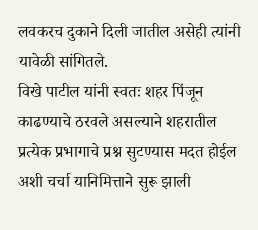लवकरच दुकाने दिली जातील असेही त्यांनी यावेळी सांगितले.
विखे पाटील यांनी स्वतः शहर पिंजून काढण्याचे ठरवले असल्याने शहरातील प्रत्येक प्रभागाचे प्रश्न सुटण्यास मदत होईल अशी चर्चा यानिमित्ताने सुरू झाली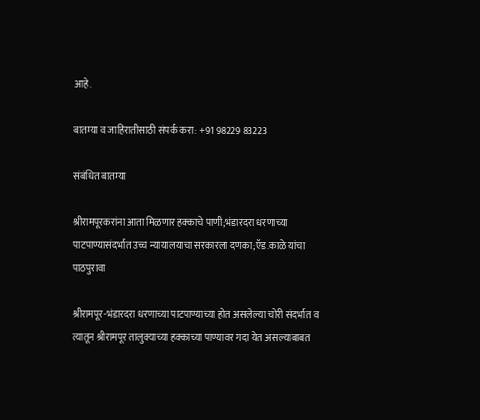आहे.

बातम्या व जाहिरातीसाठी संपर्क करा: +91 98229 83223

संबंधित बातम्या

श्रीरामपूरकरांना आता मिळणार हक्काचे पाणी;भंडारदरा धरणाच्या पाटपाण्यासंदर्भात उच्च न्यायालयाचा सरकारला दणका;ऍड.काळे यांचा पाठपुरावा

श्रीरामपूर-भंडारदरा धरणाच्या पाटपाण्याच्या होत असलेल्या चोरी संदर्भात व त्यातून श्रीरामपूर तालुक्याच्या हक्काच्या पाण्यावर गदा येत असल्याबाबत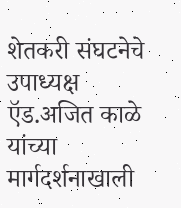शेतकरी संघटनेचे उपाध्यक्ष ऍड.अजित काळे यांच्या मार्गदर्शनाखाली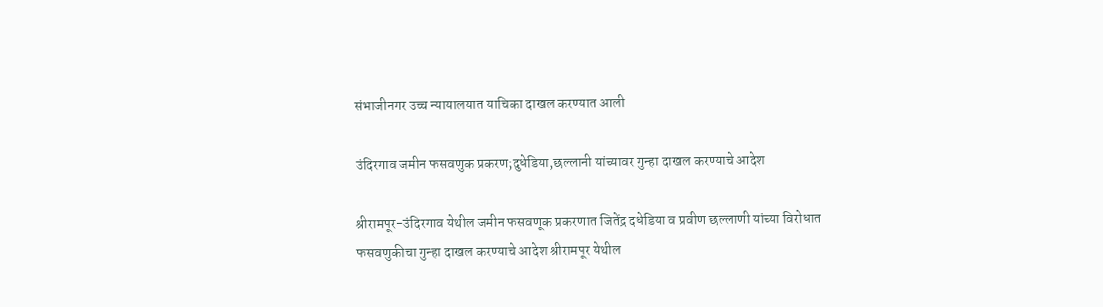संभाजीनगर उच्च न्यायालयात याचिका दाखल करण्यात आली

उंदिरगाव जमीन फसवणुक प्रकरण;दुधेडिया,छल्लानी यांच्यावर गुन्हा दाखल करण्याचे आदेश

श्रीरामपूर-उंदिरगाव येथील जमीन फसवणूक प्रकरणात जितेंद्र दधेडिया व प्रवीण छल्लाणी यांच्या विरोधात फसवणुकीचा गुन्हा दाखल करण्याचे आदेश श्रीरामपूर येथील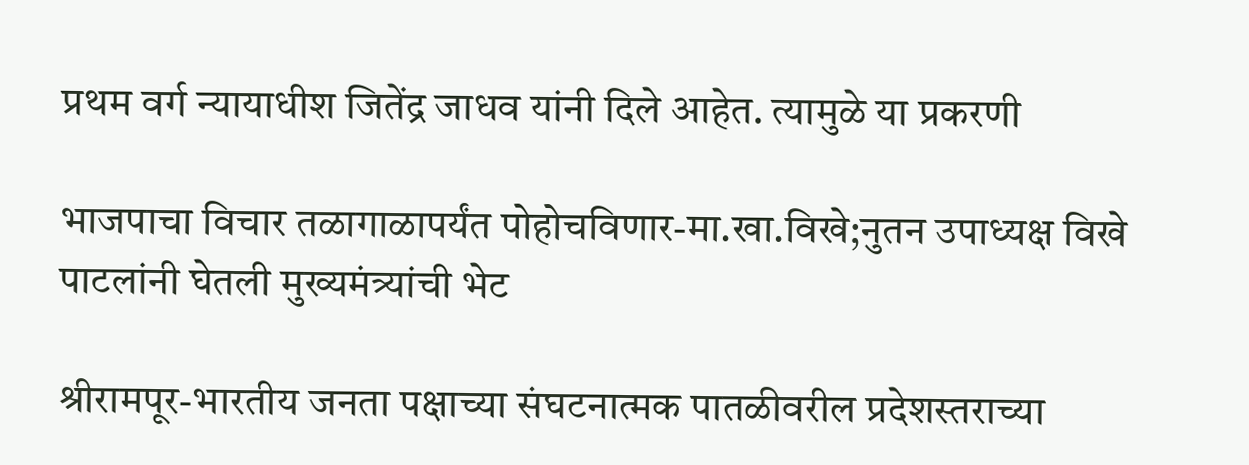प्रथम वर्ग न्यायाधीश जितेंद्र जाधव यांनी दिले आहेत. त्यामुळे या प्रकरणी

भाजपाचा विचार तळागाळापर्यंत पोहोचविणार-मा.खा.विखे;नुतन उपाध्यक्ष विखे पाटलांनी घेतली मुख्यमंत्र्यांची भेट

श्रीरामपूर-भारतीय जनता पक्षाच्या संघटनात्मक पातळीवरील प्रदेशस्तराच्या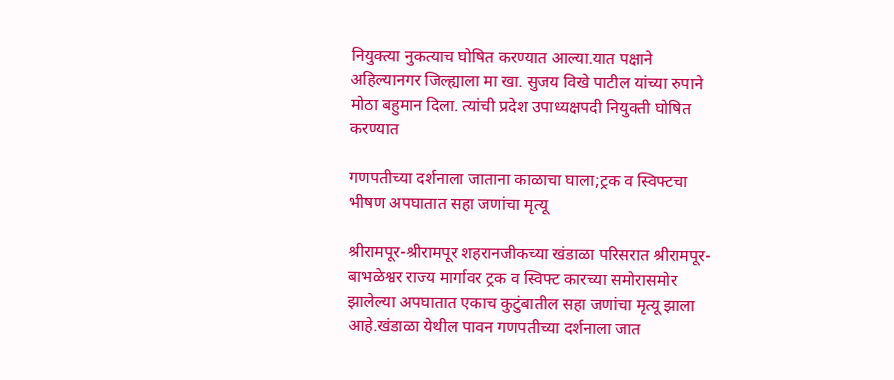नियुक्त्या नुकत्याच घोषित करण्यात आल्या.यात पक्षाने अहिल्यानगर जिल्ह्याला मा खा. सुजय विखे पाटील यांच्या रुपाने मोठा बहुमान दिला. त्यांची प्रदेश उपाध्यक्षपदी नियुक्ती घोषित करण्यात

गणपतीच्या दर्शनाला जाताना काळाचा घाला;ट्रक व स्विफ्टचा भीषण अपघातात सहा जणांचा मृत्यू

श्रीरामपूर-श्रीरामपूर शहरानजीकच्या खंडाळा परिसरात श्रीरामपूर-बाभळेश्वर राज्य मार्गावर ट्रक व स्विफ्ट कारच्या समोरासमोर झालेल्या अपघातात एकाच कुटुंबातील सहा जणांचा मृत्यू झाला आहे.खंडाळा येथील पावन गणपतीच्या दर्शनाला जात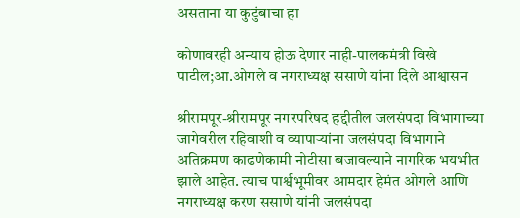असताना या कुटुंबाचा हा

कोणावरही अन्याय होऊ देणार नाही-पालकमंत्री विखे पाटील;आ.ओगले व नगराध्यक्ष ससाणे यांना दिले आश्वासन

श्रीरामपूर-श्रीरामपूर नगरपरिषद हद्दीतील जलसंपदा विभागाच्या जागेवरील रहिवाशी व व्यापाऱ्यांना जलसंपदा विभागाने अतिक्रमण काढणेकामी नोटीसा बजावल्याने नागरिक भयभीत झाले आहेत. त्याच पार्श्वभूमीवर आमदार हेमंत ओगले आणि नगराध्यक्ष करण ससाणे यांनी जलसंपदा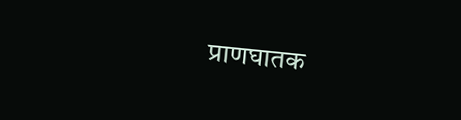प्राणघातक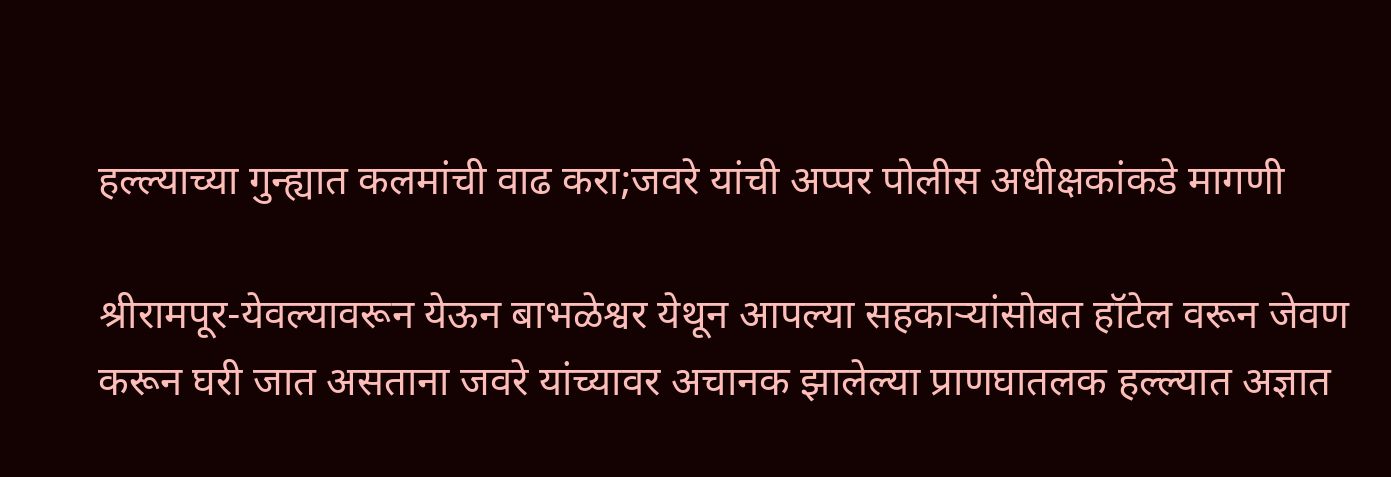हल्ल्याच्या गुन्ह्यात कलमांची वाढ करा;जवरे यांची अप्पर पोलीस अधीक्षकांकडे मागणी

श्रीरामपूर-येवल्यावरून येऊन बाभळेश्वर येथून आपल्या सहकाऱ्यांसोबत हॉटेल वरून जेवण करून घरी जात असताना जवरे यांच्यावर अचानक झालेल्या प्राणघातलक हल्ल्यात अज्ञात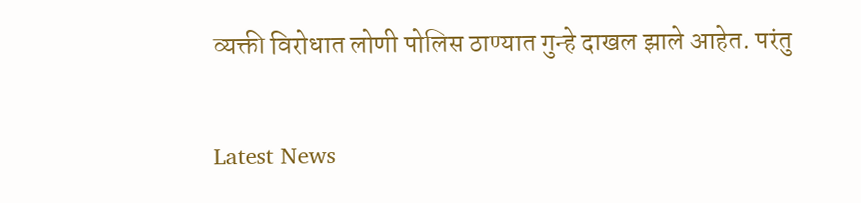व्यक्ती विरोधात लोणी पोलिस ठाण्यात गुन्हे दाखल झाले आहेत. परंतु

Latest News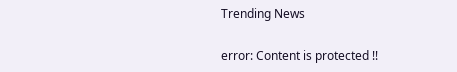Trending News

error: Content is protected !!